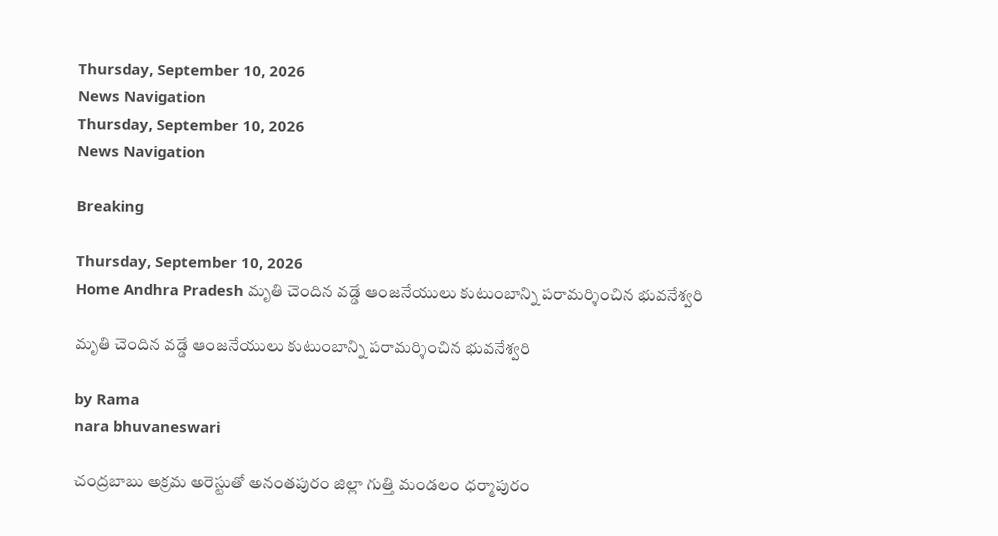Thursday, September 10, 2026
News Navigation
Thursday, September 10, 2026
News Navigation

Breaking

Thursday, September 10, 2026
Home Andhra Pradesh మృతి చెందిన వడ్డే ఆంజనేయులు కుటుంబాన్ని పరామర్శించిన భువనేశ్వరి

మృతి చెందిన వడ్డే ఆంజనేయులు కుటుంబాన్ని పరామర్శించిన భువనేశ్వరి

by Rama
nara bhuvaneswari

చంద్రబాబు అక్రమ అరెస్టుతో అనంతపురం జిల్లా గుత్తి మండలం ధర్మాపురం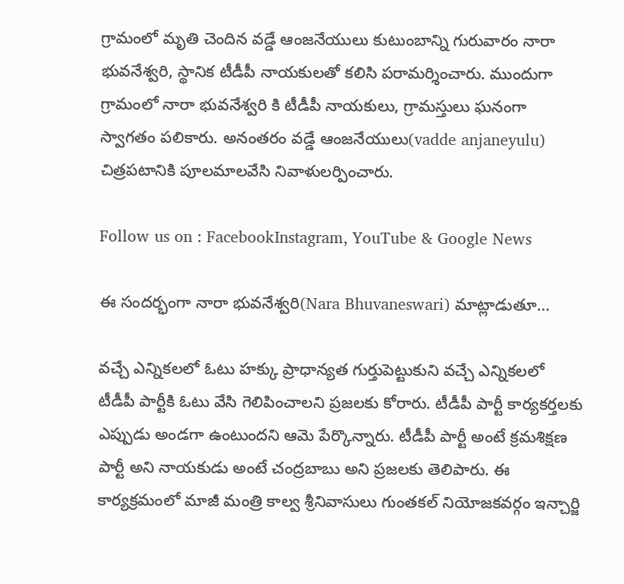గ్రామంలో మృతి చెందిన వడ్డే ఆంజనేయులు కుటుంబాన్ని గురువారం నారా భువనేశ్వరి, స్థానిక టీడీపీ నాయకులతో కలిసి పరామర్శించారు. ముందుగా గ్రామంలో నారా భువనేశ్వరి కి టీడీపీ నాయకులు, గ్రామస్తులు ఘనంగా స్వాగతం పలికారు. అనంతరం వడ్డే ఆంజనేయులు(vadde anjaneyulu) చిత్రపటానికి పూలమాలవేసి నివాళులర్పించారు.

Follow us on : FacebookInstagram, YouTube & Google News

ఈ సందర్భంగా నారా భువనేశ్వరి(Nara Bhuvaneswari) మాట్లాడుతూ…

వచ్చే ఎన్నికలలో ఓటు హక్కు ప్రాధాన్యత గుర్తుపెట్టుకుని వచ్చే ఎన్నికలలో టీడీపీ పార్టీకి ఓటు వేసి గెలిపించాలని ప్రజలకు కోరారు. టీడీపీ పార్టీ కార్యకర్తలకు ఎప్పుడు అండగా ఉంటుందని ఆమె పేర్కొన్నారు. టీడీపీ పార్టీ అంటే క్రమశిక్షణ పార్టీ అని నాయకుడు అంటే చంద్రబాబు అని ప్రజలకు తెలిపారు. ఈ కార్యక్రమంలో మాజీ మంత్రి కాల్వ శ్రీనివాసులు గుంతకల్ నియోజకవర్గం ఇన్చార్జి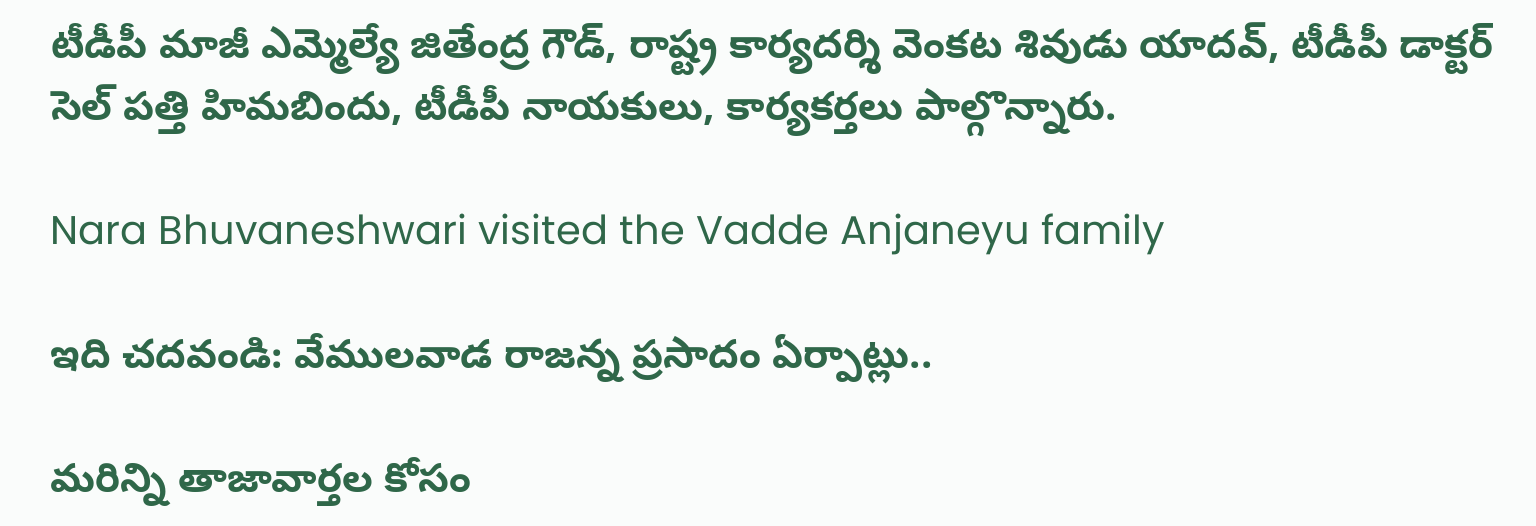టీడీపీ మాజీ ఎమ్మెల్యే జితేంద్ర గౌడ్, రాష్ట్ర కార్యదర్శి వెంకట శివుడు యాదవ్, టీడీపీ డాక్టర్ సెల్ పత్తి హిమబిందు, టీడీపీ నాయకులు, కార్యకర్తలు పాల్గొన్నారు.

Nara Bhuvaneshwari visited the Vadde Anjaneyu family

ఇది చదవండి: వేములవాడ రాజన్న ప్రసాదం ఏర్పాట్లు..

మరిన్ని తాజావార్తల కోసం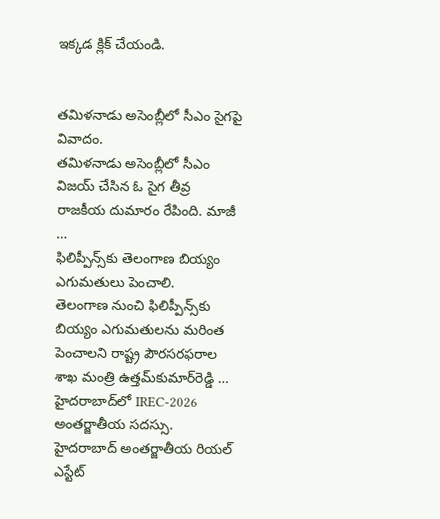ఇక్కడ క్లిక్ చేయండి.


తమిళనాడు అసెంబ్లీలో సీఎం సైగపై వివాదం.
తమిళనాడు అసెంబ్లీలో సీఎం విజయ్ చేసిన ఓ సైగ తీవ్ర రాజకీయ దుమారం రేపింది. మాజీ …
ఫిలిప్పీన్స్‌కు తెలంగాణ బియ్యం ఎగుమతులు పెంచాలి.
తెలంగాణ నుంచి ఫిలిప్పీన్స్‌కు బియ్యం ఎగుమతులను మరింత పెంచాలని రాష్ట్ర పౌరసరఫరాల శాఖ మంత్రి ఉత్తమ్‌కుమార్‌రెడ్డి …
హైదరాబాద్‌లో IREC-2026 అంతర్జాతీయ సదస్సు.
హైదరాబాద్‌ అంతర్జాతీయ రియల్ ఎస్టేట్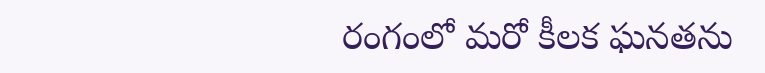రంగంలో మరో కీలక ఘనతను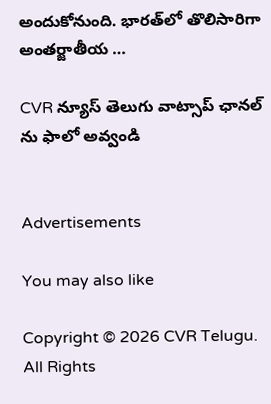అందుకోనుంది. భారత్‌లో తొలిసారిగా అంతర్జాతీయ …

CVR న్యూస్ తెలుగు వాట్సాప్ ఛానల్ ను ఫాలో అవ్వండి


Advertisements

You may also like

Copyright © 2026 CVR Telugu. All Rights